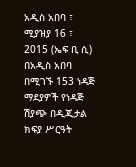አዲስ አበባ ፣ ሚያዝያ 16 ፣ 2015 (ኤፍ ቢ ሲ) በአዲስ አበባ በሚገኙ 153 ነዳጅ ማደያዎች የነዳጅ ሽያጭ በዲጂታል ክፍያ ሥርዓት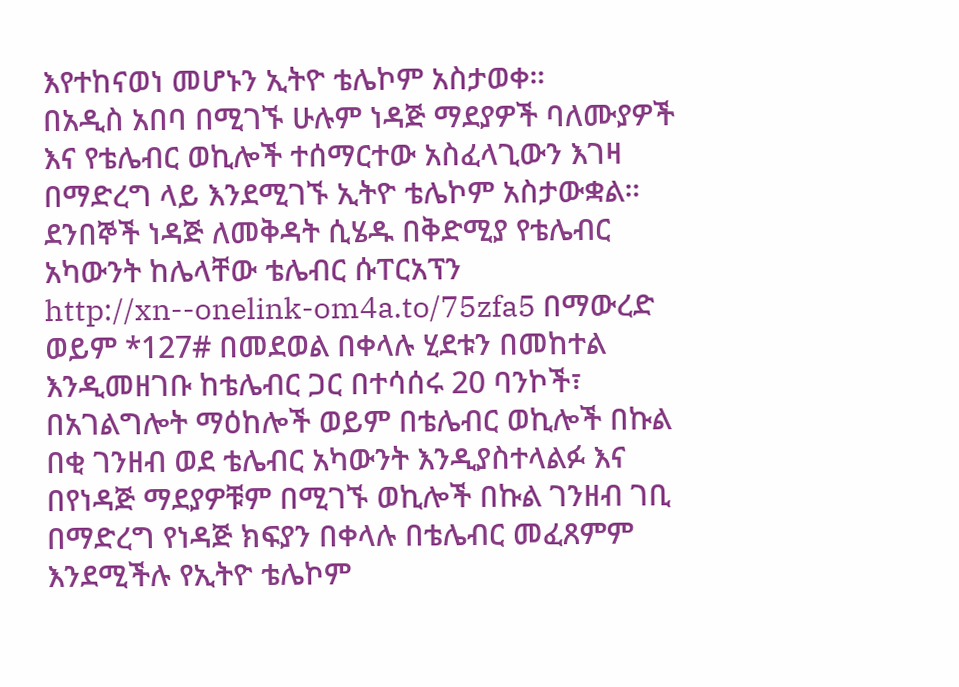እየተከናወነ መሆኑን ኢትዮ ቴሌኮም አስታወቀ።
በአዲስ አበባ በሚገኙ ሁሉም ነዳጅ ማደያዎች ባለሙያዎች እና የቴሌብር ወኪሎች ተሰማርተው አስፈላጊውን እገዛ በማድረግ ላይ እንደሚገኙ ኢትዮ ቴሌኮም አስታውቋል።
ደንበኞች ነዳጅ ለመቅዳት ሲሄዱ በቅድሚያ የቴሌብር አካውንት ከሌላቸው ቴሌብር ሱፐርአፕን http://xn--onelink-om4a.to/75zfa5 በማውረድ ወይም *127# በመደወል በቀላሉ ሂደቱን በመከተል እንዲመዘገቡ ከቴሌብር ጋር በተሳሰሩ 20 ባንኮች፣ በአገልግሎት ማዕከሎች ወይም በቴሌብር ወኪሎች በኩል በቂ ገንዘብ ወደ ቴሌብር አካውንት እንዲያስተላልፉ እና በየነዳጅ ማደያዎቹም በሚገኙ ወኪሎች በኩል ገንዘብ ገቢ በማድረግ የነዳጅ ክፍያን በቀላሉ በቴሌብር መፈጸምም እንደሚችሉ የኢትዮ ቴሌኮም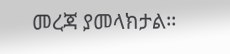መረጃ ያመላክታል።